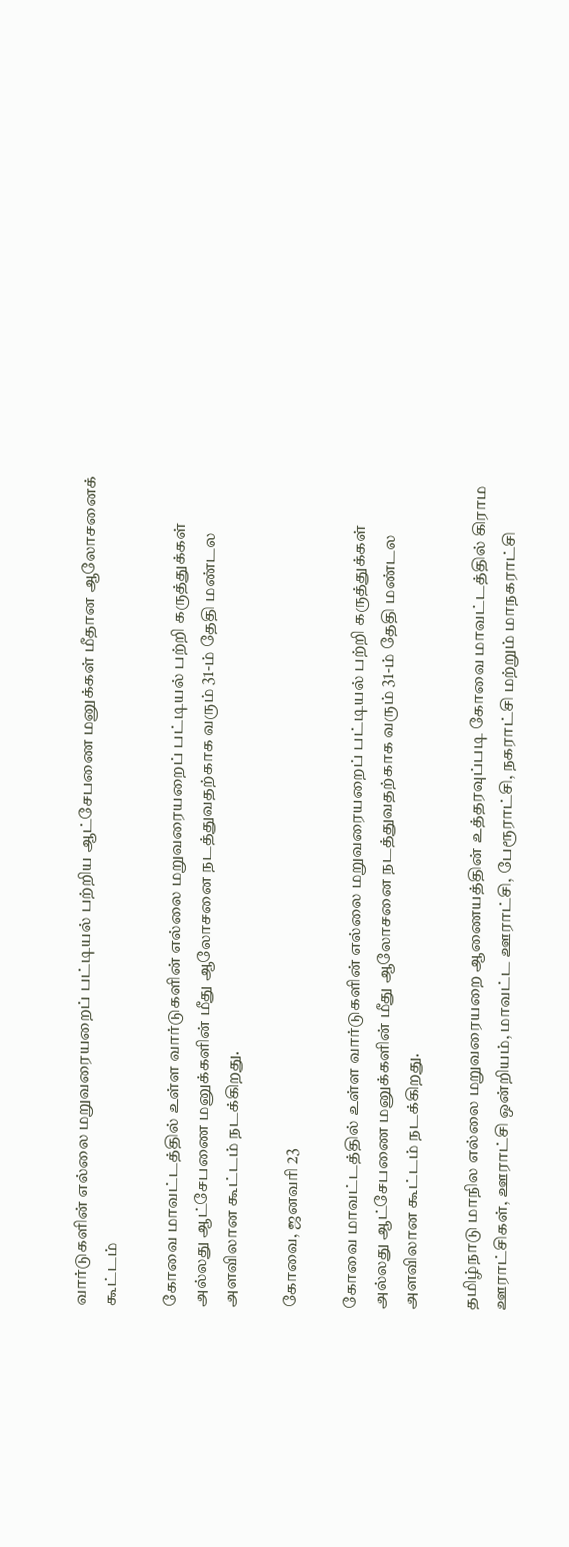வார்டுகளின் எல்லை மறுவரையறைப் பட்டியல் பற்றிய ஆட்சேபணை மனுக்கள் மீதான ஆலோசனைக் கூட்டம்

கோவை மாவட்டத்தில் உள்ள வார்டுகளின் எல்லை மறுவரையறைப் பட்டியல் பற்றி கருத்துக்கள் அல்லது ஆட்சேபணை மனுக்களின் மீது ஆலோசனை நடத்துவதற்காக வரும் 31-ம் தேதி மண்டல அளவிலான கூட்டம் நடக்கிறது.

கோவை, ஜனவரி 23

கோவை மாவட்டத்தில் உள்ள வார்டுகளின் எல்லை மறுவரையறைப் பட்டியல் பற்றி கருத்துக்கள் அல்லது ஆட்சேபணை மனுக்களின் மீது ஆலோசனை நடத்துவதற்காக வரும் 31-ம் தேதி மண்டல அளவிலான கூட்டம் நடக்கிறது.

தமிழ்நாடு மாநில எல்லை மறுவரையறை ஆணையத்தின் உத்தரவுப்படி கோவை மாவட்டத்தில் கிராம ஊராட்சிகள், ஊராட்சி ஒன்றியம், மாவட்ட ஊராட்சி, பேரூராட்சி, நகராட்சி மற்றும் மாநகராட்சி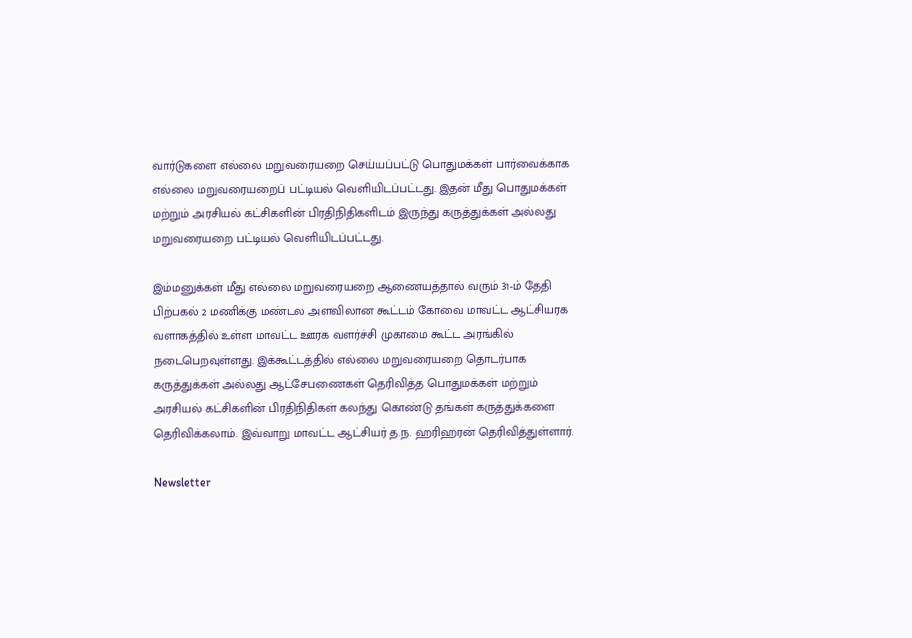வார்டுகளை எல்லை மறுவரையறை செய்யப்பட்டு பொதுமக்கள் பார்வைக்காக எல்லை மறுவரையறைப் பட்டியல் வெளியிடப்பட்டது. இதன் மீது பொதுமக்கள் மற்றும் அரசியல் கட்சிகளின் பிரதிநிதிகளிடம் இருந்து கருத்துக்கள் அல்லது மறுவரையறை பட்டியல் வெளியிடப்பட்டது.

இம்மனுக்கள் மீது எல்லை மறுவரையறை ஆணையத்தால் வரும் 31-ம் தேதி பிற்பகல் 2 மணிக்கு மண்டல அளவிலான கூட்டம் கோவை மாவட்ட ஆட்சியரக வளாகத்தில் உள்ள மாவட்ட ஊரக வளர்ச்சி முகாமை கூட்ட அரங்கில் நடைபெறவுள்ளது. இக்கூட்டத்தில் எல்லை மறுவரையறை தொடர்பாக கருத்துக்கள் அல்லது ஆட்சேபணைகள் தெரிவித்த பொதுமக்கள் மற்றும் அரசியல் கட்சிகளின் பிரதிநிதிகள் கலந்து கொண்டு தங்கள் கருத்துக்களை தெரிவிக்கலாம். இவ்வாறு மாவட்ட ஆட்சியர் த.ந. ஹரிஹரன் தெரிவித்துள்ளார்.

Newsletter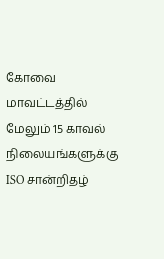கோவை மாவட்டத்தில் மேலும் 15 காவல் நிலையங்களுக்கு ISO சான்றிதழ்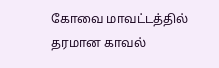கோவை மாவட்டத்தில் தரமான காவல்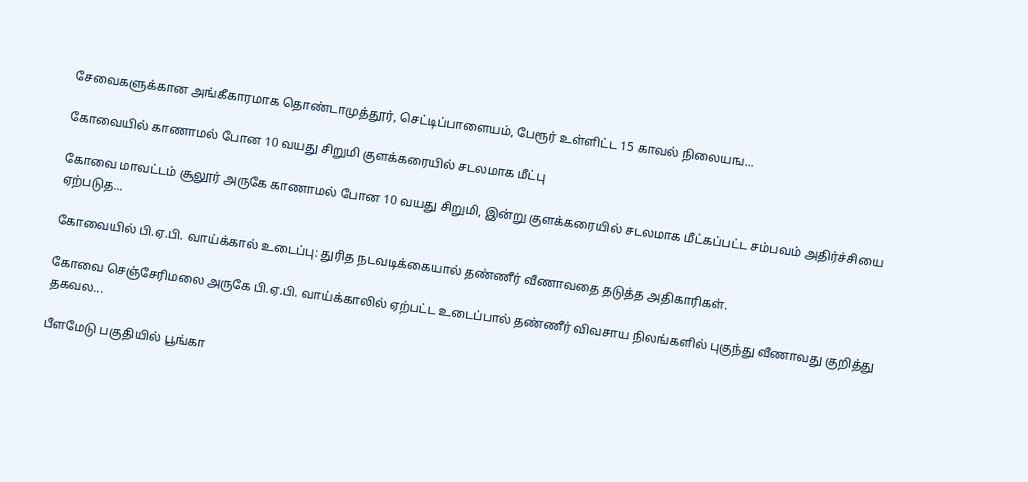சேவைகளுக்கான அங்கீகாரமாக தொண்டாமுத்தூர், செட்டிப்பாளையம், பேரூர் உள்ளிட்ட 15 காவல் நிலையங...

கோவையில் காணாமல் போன 10 வயது சிறுமி குளக்கரையில் சடலமாக மீட்பு

கோவை மாவட்டம் சூலூர் அருகே காணாமல் போன 10 வயது சிறுமி, இன்று குளக்கரையில் சடலமாக மீட்கப்பட்ட சம்பவம் அதிர்ச்சியை ஏற்படுத...

கோவையில் பி.ஏ.பி. வாய்க்கால் உடைப்பு: துரித நடவடிக்கையால் தண்ணீர் வீணாவதை தடுத்த அதிகாரிகள்.

கோவை செஞ்சேரிமலை அருகே பி.ஏ.பி. வாய்க்காலில் ஏற்பட்ட உடைப்பால் தண்ணீர் விவசாய நிலங்களில் புகுந்து வீணாவது குறித்து  தகவல...

பீளமேடு பகுதியில் பூங்கா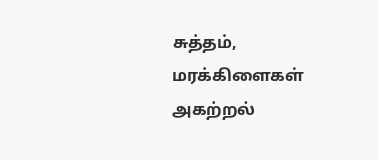சுத்தம், மரக்கிளைகள் அகற்றல்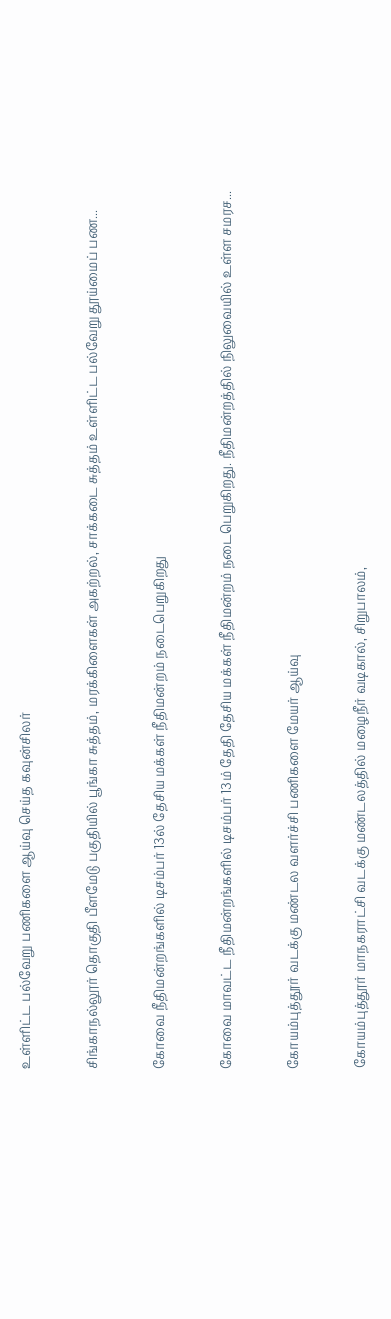உள்ளிட்ட பல்வேறு பணிகளை ஆய்வு செய்த கவுன்சிலர்

சிங்காநல்லூர் தொகுதி பீளமேடு பகுதியில் பூங்கா சுத்தம், மரக்கிளைகள் அகற்றல், சாக்கடை சுத்தம் உள்ளிட்ட பல்வேறு தூய்மைப் பண...

கோவை நீதிமன்றங்களில் டிசம்பர் 13ல் தேசிய மக்கள் நீதிமன்றம் நடைபெறுகிறது

கோவை மாவட்ட நீதிமன்றங்களில் டிசம்பர் 13ம் தேதி தேசிய மக்கள் நீதிமன்றம் நடைபெறுகிறது. நீதிமன்றத்தில் நிலுவையில் உள்ள சமரச...

கோயம்புத்தூர் வடக்கு மண்டல வளர்ச்சி பணிகளை மேயர் ஆய்வு

கோயம்புத்தூர் மாநகராட்சி வடக்கு மண்டலத்தில் மழைநீர் வடிகால், சிறுபாலம்,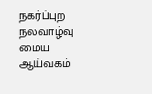நகர்ப்புற நலவாழ்வு மைய ஆய்வகம்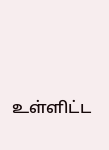உள்ளிட்ட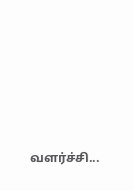வளர்ச்சி...